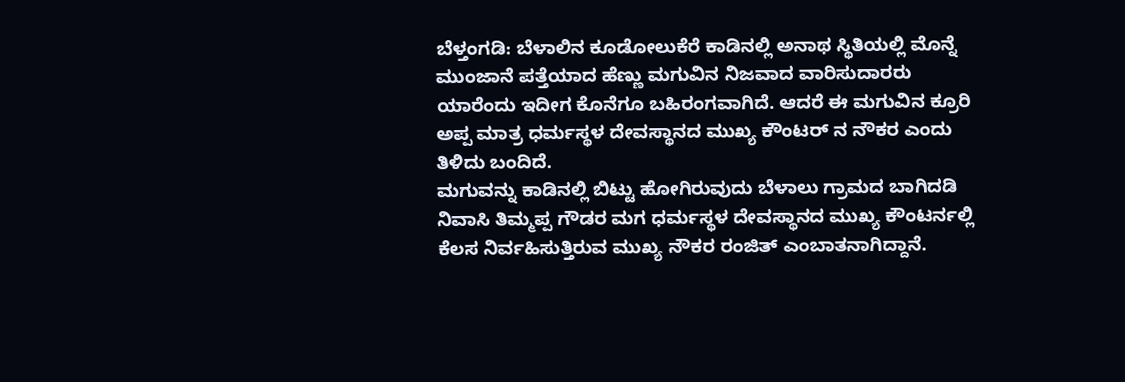ಬೆಳ್ತಂಗಡಿ: ಬೆಳಾಲಿನ ಕೂಡೋಲುಕೆರೆ ಕಾಡಿನಲ್ಲಿ ಅನಾಥ ಸ್ಥಿತಿಯಲ್ಲಿ ಮೊನ್ನೆ ಮುಂಜಾನೆ ಪತ್ತೆಯಾದ ಹೆಣ್ಣು ಮಗುವಿನ ನಿಜವಾದ ವಾರಿಸುದಾರರು ಯಾರೆಂದು ಇದೀಗ ಕೊನೆಗೂ ಬಹಿರಂಗವಾಗಿದೆ. ಆದರೆ ಈ ಮಗುವಿನ ಕ್ರೂರಿ ಅಪ್ಪ ಮಾತ್ರ ಧರ್ಮಸ್ಥಳ ದೇವಸ್ಥಾನದ ಮುಖ್ಯ ಕೌಂಟರ್ ನ ನೌಕರ ಎಂದು ತಿಳಿದು ಬಂದಿದೆ.
ಮಗುವನ್ನು ಕಾಡಿನಲ್ಲಿ ಬಿಟ್ಟು ಹೋಗಿರುವುದು ಬೆಳಾಲು ಗ್ರಾಮದ ಬಾಗಿದಡಿ ನಿವಾಸಿ ತಿಮ್ಮಪ್ಪ ಗೌಡರ ಮಗ ಧರ್ಮಸ್ಥಳ ದೇವಸ್ಥಾನದ ಮುಖ್ಯ ಕೌಂಟರ್ನಲ್ಲಿ ಕೆಲಸ ನಿರ್ವಹಿಸುತ್ತಿರುವ ಮುಖ್ಯ ನೌಕರ ರಂಜಿತ್ ಎಂಬಾತನಾಗಿದ್ದಾನೆ.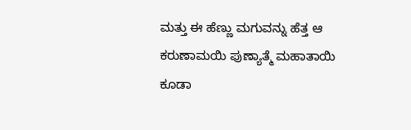ಮತ್ತು ಈ ಹೆಣ್ಣು ಮಗುವನ್ನು ಹೆತ್ತ ಆ ಕರುಣಾಮಯಿ ಪುಣ್ಯಾತ್ಮೆ ಮಹಾತಾಯಿ ಕೂಡಾ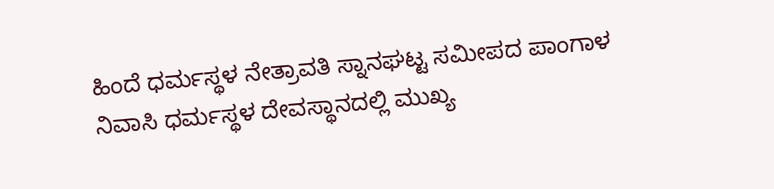ಹಿಂದೆ ಧರ್ಮಸ್ಥಳ ನೇತ್ರಾವತಿ ಸ್ನಾನಘಟ್ಟ ಸಮೀಪದ ಪಾಂಗಾಳ ನಿವಾಸಿ ಧರ್ಮಸ್ಥಳ ದೇವಸ್ಥಾನದಲ್ಲಿ ಮುಖ್ಯ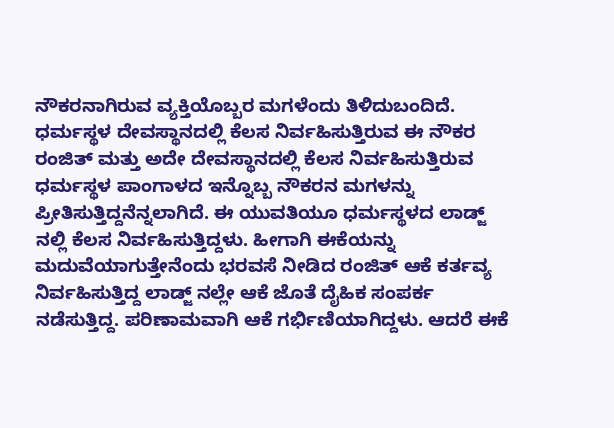ನೌಕರನಾಗಿರುವ ವ್ಯಕ್ತಿಯೊಬ್ಬರ ಮಗಳೆಂದು ತಿಳಿದುಬಂದಿದೆ.
ಧರ್ಮಸ್ಥಳ ದೇವಸ್ಥಾನದಲ್ಲಿ ಕೆಲಸ ನಿರ್ವಹಿಸುತ್ತಿರುವ ಈ ನೌಕರ ರಂಜಿತ್ ಮತ್ತು ಅದೇ ದೇವಸ್ಥಾನದಲ್ಲಿ ಕೆಲಸ ನಿರ್ವಹಿಸುತ್ತಿರುವ ಧರ್ಮಸ್ಥಳ ಪಾಂಗಾಳದ ಇನ್ನೊಬ್ಬ ನೌಕರನ ಮಗಳನ್ನು ಪ್ರೀತಿಸುತ್ತಿದ್ದನೆನ್ನಲಾಗಿದೆ. ಈ ಯುವತಿಯೂ ಧರ್ಮಸ್ಥಳದ ಲಾಡ್ಜ್ ನಲ್ಲಿ ಕೆಲಸ ನಿರ್ವಹಿಸುತ್ತಿದ್ದಳು. ಹೀಗಾಗಿ ಈಕೆಯನ್ನು ಮದುವೆಯಾಗುತ್ತೇನೆಂದು ಭರವಸೆ ನೀಡಿದ ರಂಜಿತ್ ಆಕೆ ಕರ್ತವ್ಯ ನಿರ್ವಹಿಸುತ್ತಿದ್ದ ಲಾಡ್ಜ್ ನಲ್ಲೇ ಆಕೆ ಜೊತೆ ದೈಹಿಕ ಸಂಪರ್ಕ ನಡೆಸುತ್ತಿದ್ದ. ಪರಿಣಾಮವಾಗಿ ಆಕೆ ಗರ್ಭಿಣಿಯಾಗಿದ್ದಳು. ಆದರೆ ಈಕೆ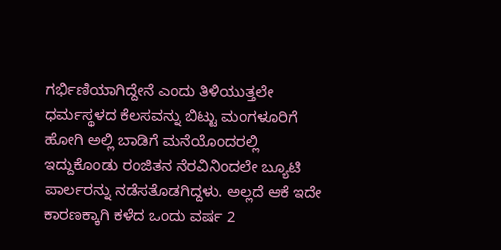ಗರ್ಭಿಣಿಯಾಗಿದ್ದೇನೆ ಎಂದು ತಿಳಿಯುತ್ತಲೇ ಧರ್ಮಸ್ಥಳದ ಕೆಲಸವನ್ನು ಬಿಟ್ಟು ಮಂಗಳೂರಿಗೆ ಹೋಗಿ ಅಲ್ಲಿ ಬಾಡಿಗೆ ಮನೆಯೊಂದರಲ್ಲಿ ಇದ್ದುಕೊಂಡು ರಂಜಿತನ ನೆರವಿನಿಂದಲೇ ಬ್ಯೂಟಿ ಪಾರ್ಲರನ್ನು ನಡೆಸತೊಡಗಿದ್ದಳು. ಅಲ್ಲದೆ ಆಕೆ ಇದೇ ಕಾರಣಕ್ಕಾಗಿ ಕಳೆದ ಒಂದು ವರ್ಷ 2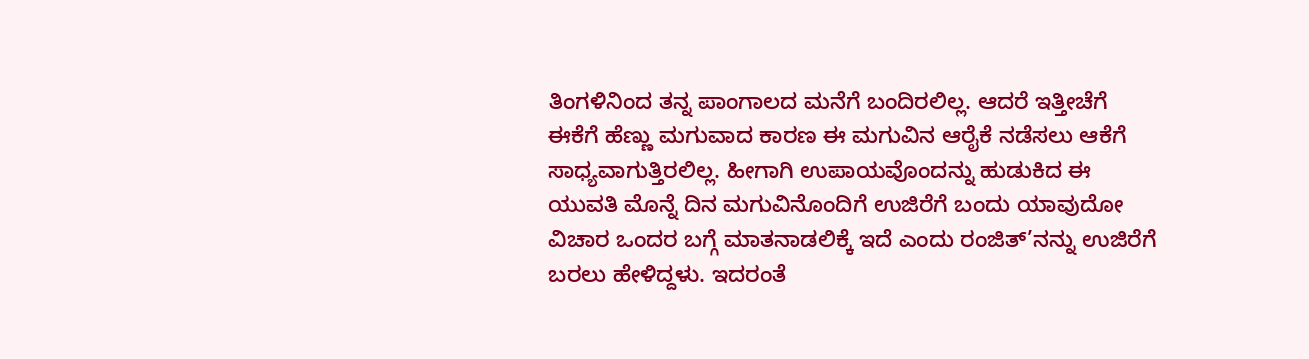ತಿಂಗಳಿನಿಂದ ತನ್ನ ಪಾಂಗಾಲದ ಮನೆಗೆ ಬಂದಿರಲಿಲ್ಲ. ಆದರೆ ಇತ್ತೀಚೆಗೆ ಈಕೆಗೆ ಹೆಣ್ಣು ಮಗುವಾದ ಕಾರಣ ಈ ಮಗುವಿನ ಆರೈಕೆ ನಡೆಸಲು ಆಕೆಗೆ ಸಾಧ್ಯವಾಗುತ್ತಿರಲಿಲ್ಲ. ಹೀಗಾಗಿ ಉಪಾಯವೊಂದನ್ನು ಹುಡುಕಿದ ಈ ಯುವತಿ ಮೊನ್ನೆ ದಿನ ಮಗುವಿನೊಂದಿಗೆ ಉಜಿರೆಗೆ ಬಂದು ಯಾವುದೋ ವಿಚಾರ ಒಂದರ ಬಗ್ಗೆ ಮಾತನಾಡಲಿಕ್ಕೆ ಇದೆ ಎಂದು ರಂಜಿತ್’ನನ್ನು ಉಜಿರೆಗೆ ಬರಲು ಹೇಳಿದ್ದಳು. ಇದರಂತೆ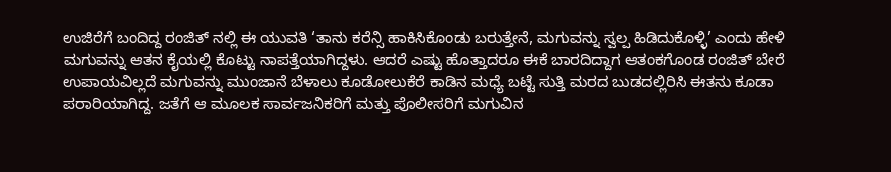ಉಜಿರೆಗೆ ಬಂದಿದ್ದ ರಂಜಿತ್ ನಲ್ಲಿ ಈ ಯುವತಿ ‘ತಾನು ಕರೆನ್ಸಿ ಹಾಕಿಸಿಕೊಂಡು ಬರುತ್ತೇನೆ, ಮಗುವನ್ನು ಸ್ವಲ್ಪ ಹಿಡಿದುಕೊಳ್ಳಿ’ ಎಂದು ಹೇಳಿ ಮಗುವನ್ನು ಆತನ ಕೈಯಲ್ಲಿ ಕೊಟ್ಟು ನಾಪತ್ತೆಯಾಗಿದ್ದಳು. ಆದರೆ ಎಷ್ಟು ಹೊತ್ತಾದರೂ ಈಕೆ ಬಾರದಿದ್ದಾಗ ಆತಂಕಗೊಂಡ ರಂಜಿತ್ ಬೇರೆ ಉಪಾಯವಿಲ್ಲದೆ ಮಗುವನ್ನು ಮುಂಜಾನೆ ಬೆಳಾಲು ಕೂಡೋಲುಕೆರೆ ಕಾಡಿನ ಮಧ್ಯೆ ಬಟ್ಟೆ ಸುತ್ತಿ ಮರದ ಬುಡದಲ್ಲಿರಿಸಿ ಈತನು ಕೂಡಾ ಪರಾರಿಯಾಗಿದ್ದ. ಜತೆಗೆ ಆ ಮೂಲಕ ಸಾರ್ವಜನಿಕರಿಗೆ ಮತ್ತು ಪೊಲೀಸರಿಗೆ ಮಗುವಿನ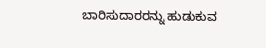ಬಾರಿಸುದಾರರನ್ನು ಹುಡುಕುವ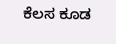ಕೆಲಸ ಕೂಡ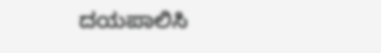ದಯಪಾಲಿಸಿ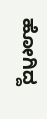ಹೋಗಿದ್ದ